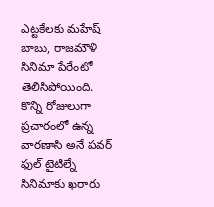ఎట్టకేలకు మహేష్ బాబు, రాజమౌళి సినిమా పేరేంటో తెలిసిపోయింది. కొన్ని రోజులుగా ప్రచారంలో ఉన్న వారణాసి అనే పవర్ ఫుల్ టైటిల్నే సినిమాకు ఖరారు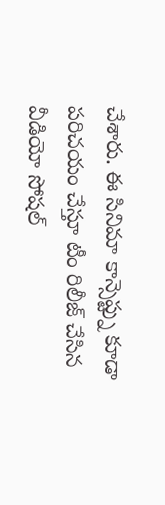చేశారు. ఈ సినిమా కాన్సెప్ట్ను కూడా పరిచయం చేస్తూ టీం రిలీజ్ చేసిన వీడియో సోషల్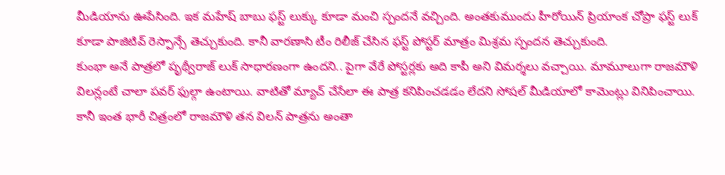మీడియాను ఊపేసింది. ఇక మహేష్ బాబు ఫస్ట్ లుక్కు కూడా మంచి స్పందనే వచ్చింది. అంతకుముందు హీరోయిన్ ప్రియాంక చోప్రా ఫస్ట్ లుక్ కూడా పాజిటివ్ రెస్పాన్సే తెచ్చుకుంది. కానీ వారణాసి టీం రిలీజ్ చేసిన ఫస్ట్ పోస్టర్ మాత్రం మిశ్రమ స్పందన తెచ్చుకుంది.
కుంభా అనే పాత్రలో పృథ్వీరాజ్ లుక్ సాధారణంగా ఉందని.. పైగా వేరే పోస్టర్లకు అది కాపీ అని విమర్శలు వచ్చాయి. మామూలుగా రాజమౌళి విలన్లంటే చాలా పవర్ ఫుల్గా ఉంటాయి. వాటితో మ్యాచ్ చేసేలా ఈ పాత్ర కనిపించడడం లేదని సోషల్ మీడియాలో కామెంట్లు వినిపించాయి. కానీ ఇంత భారీ చిత్రంలో రాజమౌళి తన విలన్ పాత్రను అంతా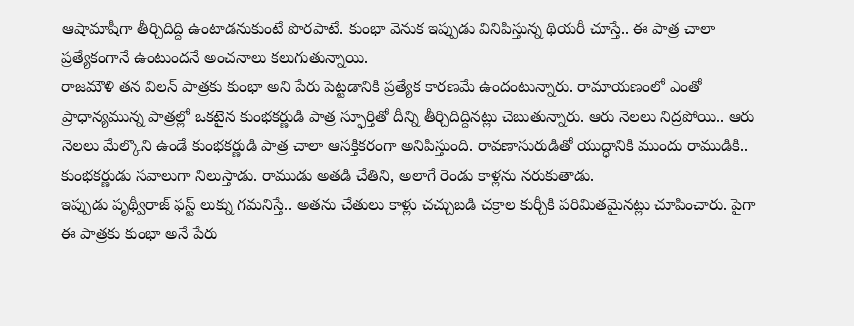ఆషామాషీగా తీర్చిదిద్ది ఉంటాడనుకుంటే పొరపాటే. కుంభా వెనుక ఇప్పుడు వినిపిస్తున్న థియరీ చూస్తే.. ఈ పాత్ర చాలా ప్రత్యేకంగానే ఉంటుందనే అంచనాలు కలుగుతున్నాయి.
రాజమౌళి తన విలన్ పాత్రకు కుంభా అని పేరు పెట్టడానికి ప్రత్యేక కారణమే ఉందంటున్నారు. రామాయణంలో ఎంతో ప్రాధాన్యమున్న పాత్రల్లో ఒకటైన కుంభకర్ణుడి పాత్ర స్ఫూర్తితో దీన్ని తీర్చిదిద్దినట్లు చెబుతున్నారు. ఆరు నెలలు నిద్రపోయి.. ఆరు నెలలు మేల్కొని ఉండే కుంభకర్ణుడి పాత్ర చాలా ఆసక్తికరంగా అనిపిస్తుంది. రావణాసురుడితో యుద్ధానికి ముందు రాముడికి.. కుంభకర్ణుడు సవాలుగా నిలుస్తాడు. రాముడు అతడి చేతిని, అలాగే రెండు కాళ్లను నరుకుతాడు.
ఇప్పుడు పృథ్వీరాజ్ ఫస్ట్ లుక్ను గమనిస్తే.. అతను చేతులు కాళ్లు చచ్చుబడి చక్రాల కుర్చీకి పరిమితమైనట్లు చూపించారు. పైగా ఈ పాత్రకు కుంభా అనే పేరు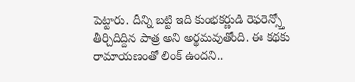పెట్టారు. దీన్ని బట్టి ఇది కుంభకర్ణుడి రెఫరెన్స్తో తీర్చిదిద్దిన పాత్ర అని అర్థమవుతోంది. ఈ కథకు రామాయణంతో లింక్ ఉందని..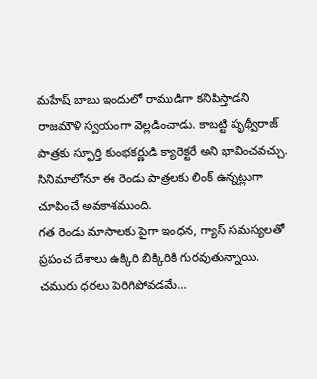మహేష్ బాబు ఇందులో రాముడిగా కనిపిస్తాడని రాజమౌళి స్వయంగా వెల్లడించాడు. కాబట్టి పృథ్వీరాజ్ పాత్రకు స్ఫూర్తి కుంభకర్ణుడి క్యారెక్టరే అని భావించవచ్చు. సినిమాలోనూ ఈ రెండు పాత్రలకు లింక్ ఉన్నట్లుగా చూపించే అవకాశముంది.
గత రెండు మాసాలకు పైగా ఇంధన, గ్యాస్ సమస్యలతో ప్రపంచ దేశాలు ఉక్కిరి బిక్కిరికి గురవుతున్నాయి. చమురు ధరలు పెరిగిపోవడమే…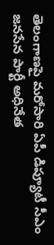తెలంగాణపై మరోసారి ఏపీ డిప్యూటీ సీఎం జనసేన పార్టీ అధినేత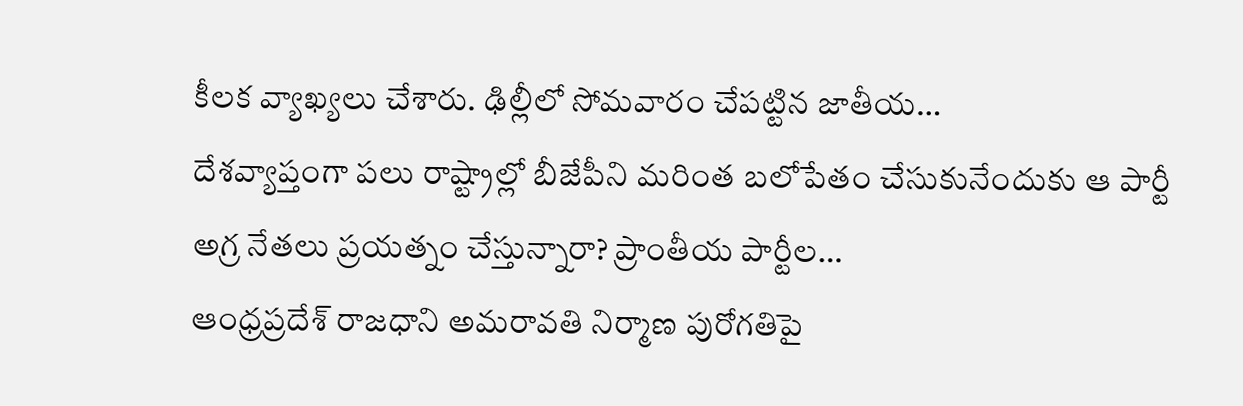కీలక వ్యాఖ్యలు చేశారు. ఢిల్లీలో సోమవారం చేపట్టిన జాతీయ…
దేశవ్యాప్తంగా పలు రాష్ట్రాల్లో బీజేపీని మరింత బలోపేతం చేసుకునేందుకు ఆ పార్టీ అగ్ర నేతలు ప్రయత్నం చేస్తున్నారా? ప్రాంతీయ పార్టీల…
ఆంధ్రప్రదేశ్ రాజధాని అమరావతి నిర్మాణ పురోగతిపై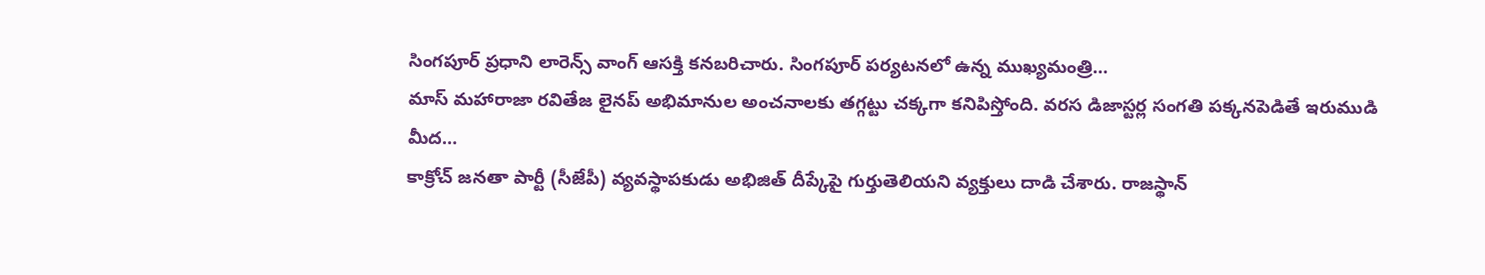సింగపూర్ ప్రధాని లారెన్స్ వాంగ్ ఆసక్తి కనబరిచారు. సింగపూర్ పర్యటనలో ఉన్న ముఖ్యమంత్రి…
మాస్ మహారాజా రవితేజ లైనప్ అభిమానుల అంచనాలకు తగ్గట్టు చక్కగా కనిపిస్తోంది. వరస డిజాస్టర్ల సంగతి పక్కనపెడితే ఇరుముడి మీద…
కాక్రోచ్ జనతా పార్టీ (సీజేపీ) వ్యవస్థాపకుడు అభిజిత్ దీప్కేపై గుర్తుతెలియని వ్యక్తులు దాడి చేశారు. రాజస్థాన్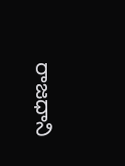రాజధాని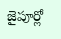జైపూర్లో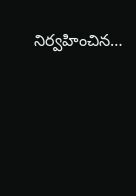నిర్వహించిన…